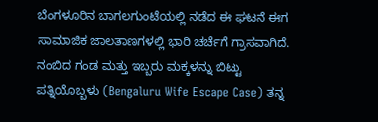ಬೆಂಗಳೂರಿನ ಬಾಗಲಗುಂಟೆಯಲ್ಲಿ ನಡೆದ ಈ ಘಟನೆ ಈಗ ಸಾಮಾಜಿಕ ಜಾಲತಾಣಗಳಲ್ಲಿ ಭಾರಿ ಚರ್ಚೆಗೆ ಗ್ರಾಸವಾಗಿದೆ. ನಂಬಿದ ಗಂಡ ಮತ್ತು ಇಬ್ಬರು ಮಕ್ಕಳನ್ನು ಬಿಟ್ಟು ಪತ್ನಿಯೊಬ್ಬಳು (Bengaluru Wife Escape Case) ತನ್ನ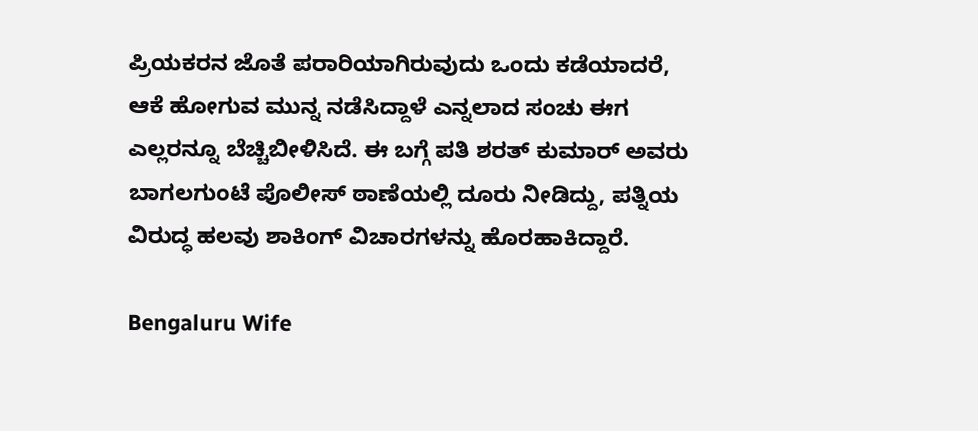ಪ್ರಿಯಕರನ ಜೊತೆ ಪರಾರಿಯಾಗಿರುವುದು ಒಂದು ಕಡೆಯಾದರೆ, ಆಕೆ ಹೋಗುವ ಮುನ್ನ ನಡೆಸಿದ್ದಾಳೆ ಎನ್ನಲಾದ ಸಂಚು ಈಗ ಎಲ್ಲರನ್ನೂ ಬೆಚ್ಚಿಬೀಳಿಸಿದೆ. ಈ ಬಗ್ಗೆ ಪತಿ ಶರತ್ ಕುಮಾರ್ ಅವರು ಬಾಗಲಗುಂಟೆ ಪೊಲೀಸ್ ಠಾಣೆಯಲ್ಲಿ ದೂರು ನೀಡಿದ್ದು, ಪತ್ನಿಯ ವಿರುದ್ಧ ಹಲವು ಶಾಕಿಂಗ್ ವಿಚಾರಗಳನ್ನು ಹೊರಹಾಕಿದ್ದಾರೆ.

Bengaluru Wife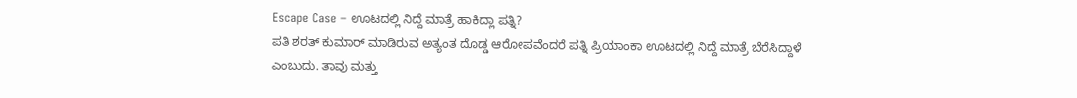Escape Case – ಊಟದಲ್ಲಿ ನಿದ್ದೆ ಮಾತ್ರೆ ಹಾಕಿದ್ಲಾ ಪತ್ನಿ?
ಪತಿ ಶರತ್ ಕುಮಾರ್ ಮಾಡಿರುವ ಅತ್ಯಂತ ದೊಡ್ಡ ಆರೋಪವೆಂದರೆ ಪತ್ನಿ ಪ್ರಿಯಾಂಕಾ ಊಟದಲ್ಲಿ ನಿದ್ದೆ ಮಾತ್ರೆ ಬೆರೆಸಿದ್ದಾಳೆ ಎಂಬುದು. ತಾವು ಮತ್ತು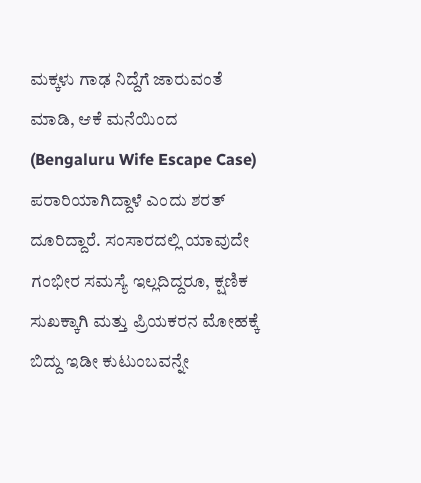ಮಕ್ಕಳು ಗಾಢ ನಿದ್ದೆಗೆ ಜಾರುವಂತೆ ಮಾಡಿ, ಆಕೆ ಮನೆಯಿಂದ (Bengaluru Wife Escape Case) ಪರಾರಿಯಾಗಿದ್ದಾಳೆ ಎಂದು ಶರತ್ ದೂರಿದ್ದಾರೆ. ಸಂಸಾರದಲ್ಲಿ ಯಾವುದೇ ಗಂಭೀರ ಸಮಸ್ಯೆ ಇಲ್ಲದಿದ್ದರೂ, ಕ್ಷಣಿಕ ಸುಖಕ್ಕಾಗಿ ಮತ್ತು ಪ್ರಿಯಕರನ ಮೋಹಕ್ಕೆ ಬಿದ್ದು ಇಡೀ ಕುಟುಂಬವನ್ನೇ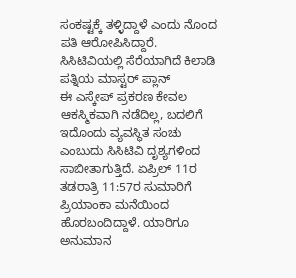ಸಂಕಷ್ಟಕ್ಕೆ ತಳ್ಳಿದ್ದಾಳೆ ಎಂದು ನೊಂದ ಪತಿ ಆರೋಪಿಸಿದ್ದಾರೆ.
ಸಿಸಿಟಿವಿಯಲ್ಲಿ ಸೆರೆಯಾಗಿದೆ ಕಿಲಾಡಿ ಪತ್ನಿಯ ಮಾಸ್ಟರ್ ಪ್ಲಾನ್
ಈ ಎಸ್ಕೇಪ್ ಪ್ರಕರಣ ಕೇವಲ ಆಕಸ್ಮಿಕವಾಗಿ ನಡೆದಿಲ್ಲ, ಬದಲಿಗೆ ಇದೊಂದು ವ್ಯವಸ್ಥಿತ ಸಂಚು ಎಂಬುದು ಸಿಸಿಟಿವಿ ದೃಶ್ಯಗಳಿಂದ ಸಾಬೀತಾಗುತ್ತಿದೆ. ಏಪ್ರಿಲ್ 11ರ ತಡರಾತ್ರಿ 11:57ರ ಸುಮಾರಿಗೆ ಪ್ರಿಯಾಂಕಾ ಮನೆಯಿಂದ ಹೊರಬಂದಿದ್ದಾಳೆ. ಯಾರಿಗೂ ಅನುಮಾನ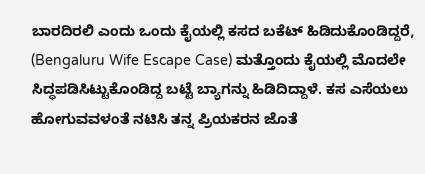ಬಾರದಿರಲಿ ಎಂದು ಒಂದು ಕೈಯಲ್ಲಿ ಕಸದ ಬಕೆಟ್ ಹಿಡಿದುಕೊಂಡಿದ್ದರೆ, (Bengaluru Wife Escape Case) ಮತ್ತೊಂದು ಕೈಯಲ್ಲಿ ಮೊದಲೇ ಸಿದ್ಧಪಡಿಸಿಟ್ಟುಕೊಂಡಿದ್ದ ಬಟ್ಟೆ ಬ್ಯಾಗನ್ನು ಹಿಡಿದಿದ್ದಾಳೆ. ಕಸ ಎಸೆಯಲು ಹೋಗುವವಳಂತೆ ನಟಿಸಿ ತನ್ನ ಪ್ರಿಯಕರನ ಜೊತೆ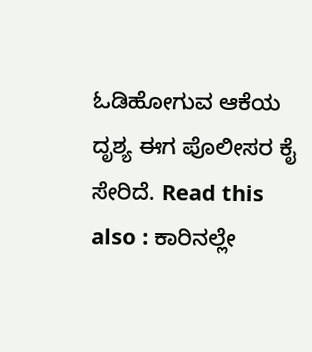ಓಡಿಹೋಗುವ ಆಕೆಯ ದೃಶ್ಯ ಈಗ ಪೊಲೀಸರ ಕೈ ಸೇರಿದೆ. Read this also : ಕಾರಿನಲ್ಲೇ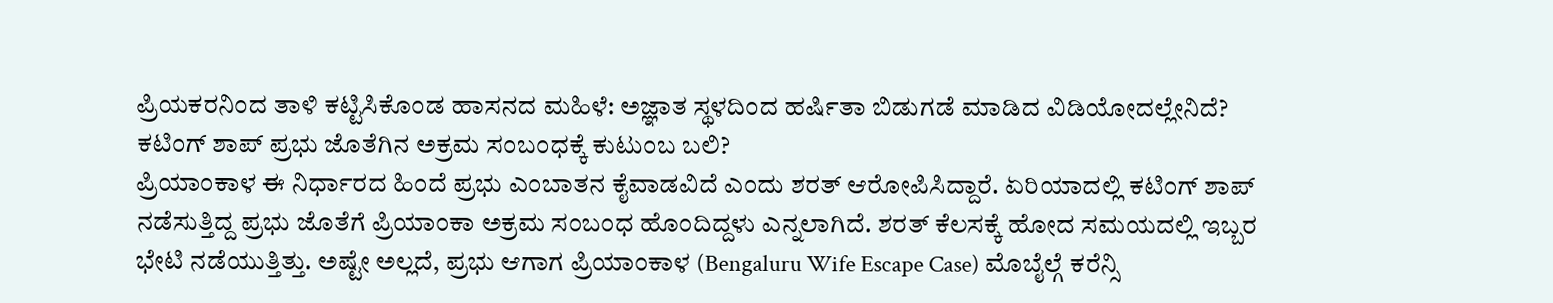ಪ್ರಿಯಕರನಿಂದ ತಾಳಿ ಕಟ್ಟಿಸಿಕೊಂಡ ಹಾಸನದ ಮಹಿಳೆ: ಅಜ್ಞಾತ ಸ್ಥಳದಿಂದ ಹರ್ಷಿತಾ ಬಿಡುಗಡೆ ಮಾಡಿದ ವಿಡಿಯೋದಲ್ಲೇನಿದೆ?
ಕಟಿಂಗ್ ಶಾಪ್ ಪ್ರಭು ಜೊತೆಗಿನ ಅಕ್ರಮ ಸಂಬಂಧಕ್ಕೆ ಕುಟುಂಬ ಬಲಿ?
ಪ್ರಿಯಾಂಕಾಳ ಈ ನಿರ್ಧಾರದ ಹಿಂದೆ ಪ್ರಭು ಎಂಬಾತನ ಕೈವಾಡವಿದೆ ಎಂದು ಶರತ್ ಆರೋಪಿಸಿದ್ದಾರೆ. ಏರಿಯಾದಲ್ಲಿ ಕಟಿಂಗ್ ಶಾಪ್ ನಡೆಸುತ್ತಿದ್ದ ಪ್ರಭು ಜೊತೆಗೆ ಪ್ರಿಯಾಂಕಾ ಅಕ್ರಮ ಸಂಬಂಧ ಹೊಂದಿದ್ದಳು ಎನ್ನಲಾಗಿದೆ. ಶರತ್ ಕೆಲಸಕ್ಕೆ ಹೋದ ಸಮಯದಲ್ಲಿ ಇಬ್ಬರ ಭೇಟಿ ನಡೆಯುತ್ತಿತ್ತು. ಅಷ್ಟೇ ಅಲ್ಲದೆ, ಪ್ರಭು ಆಗಾಗ ಪ್ರಿಯಾಂಕಾಳ (Bengaluru Wife Escape Case) ಮೊಬೈಲ್ಗೆ ಕರೆನ್ಸಿ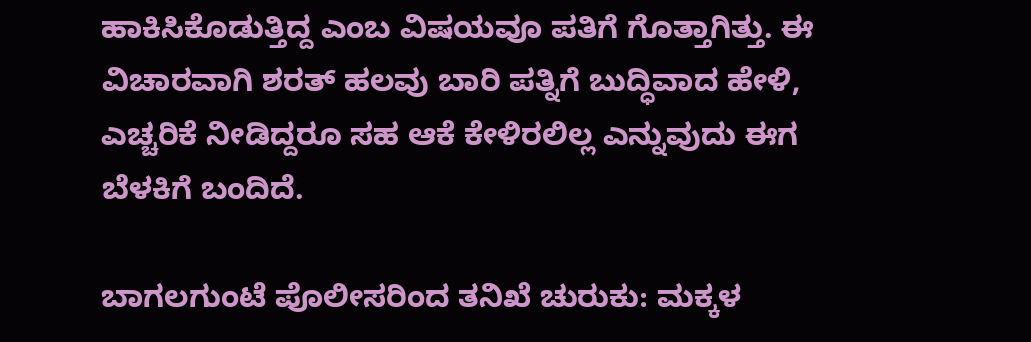ಹಾಕಿಸಿಕೊಡುತ್ತಿದ್ದ ಎಂಬ ವಿಷಯವೂ ಪತಿಗೆ ಗೊತ್ತಾಗಿತ್ತು. ಈ ವಿಚಾರವಾಗಿ ಶರತ್ ಹಲವು ಬಾರಿ ಪತ್ನಿಗೆ ಬುದ್ಧಿವಾದ ಹೇಳಿ, ಎಚ್ಚರಿಕೆ ನೀಡಿದ್ದರೂ ಸಹ ಆಕೆ ಕೇಳಿರಲಿಲ್ಲ ಎನ್ನುವುದು ಈಗ ಬೆಳಕಿಗೆ ಬಂದಿದೆ.

ಬಾಗಲಗುಂಟೆ ಪೊಲೀಸರಿಂದ ತನಿಖೆ ಚುರುಕು: ಮಕ್ಕಳ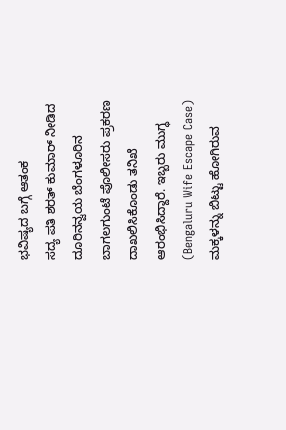ಭವಿಷ್ಯದ ಬಗ್ಗೆ ಆತಂಕ
ಸದ್ಯ ಪತಿ ಶರತ್ ಕುಮಾರ್ ನೀಡಿದ ದೂರಿನನ್ವಯ ಬೆಂಗಳೂರಿನ ಬಾಗಲಗುಂಟೆ ಪೊಲೀಸರು ಪ್ರಕರಣ ದಾಖಲಿಸಿಕೊಂಡು ತನಿಖೆ ಆರಂಭಿಸಿದ್ದಾರೆ. ಇಬ್ಬರು ಮುಗ್ಧ (Bengaluru Wife Escape Case) ಮಕ್ಕಳನ್ನು ಬಿಟ್ಟು ಹೋಗಿರುವ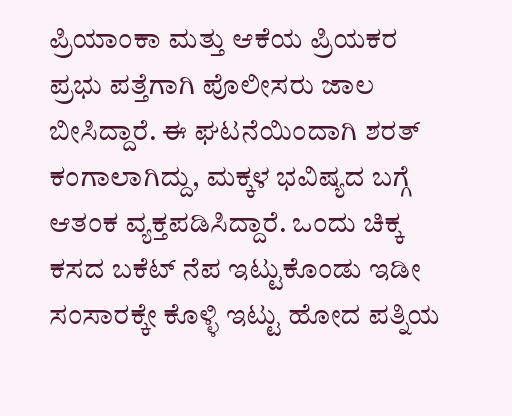ಪ್ರಿಯಾಂಕಾ ಮತ್ತು ಆಕೆಯ ಪ್ರಿಯಕರ ಪ್ರಭು ಪತ್ತೆಗಾಗಿ ಪೊಲೀಸರು ಜಾಲ ಬೀಸಿದ್ದಾರೆ. ಈ ಘಟನೆಯಿಂದಾಗಿ ಶರತ್ ಕಂಗಾಲಾಗಿದ್ದು, ಮಕ್ಕಳ ಭವಿಷ್ಯದ ಬಗ್ಗೆ ಆತಂಕ ವ್ಯಕ್ತಪಡಿಸಿದ್ದಾರೆ. ಒಂದು ಚಿಕ್ಕ ಕಸದ ಬಕೆಟ್ ನೆಪ ಇಟ್ಟುಕೊಂಡು ಇಡೀ ಸಂಸಾರಕ್ಕೇ ಕೊಳ್ಳಿ ಇಟ್ಟು ಹೋದ ಪತ್ನಿಯ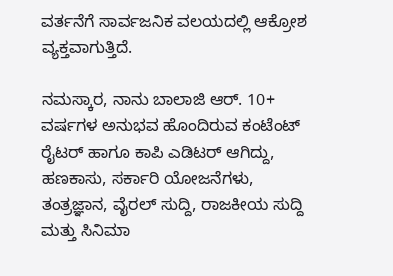ವರ್ತನೆಗೆ ಸಾರ್ವಜನಿಕ ವಲಯದಲ್ಲಿ ಆಕ್ರೋಶ ವ್ಯಕ್ತವಾಗುತ್ತಿದೆ.

ನಮಸ್ಕಾರ, ನಾನು ಬಾಲಾಜಿ ಆರ್. 10+ ವರ್ಷಗಳ ಅನುಭವ ಹೊಂದಿರುವ ಕಂಟೆಂಟ್ ರೈಟರ್ ಹಾಗೂ ಕಾಪಿ ಎಡಿಟರ್ ಆಗಿದ್ದು, ಹಣಕಾಸು, ಸರ್ಕಾರಿ ಯೋಜನೆಗಳು, ತಂತ್ರಜ್ಞಾನ, ವೈರಲ್ ಸುದ್ದಿ, ರಾಜಕೀಯ ಸುದ್ದಿ ಮತ್ತು ಸಿನಿಮಾ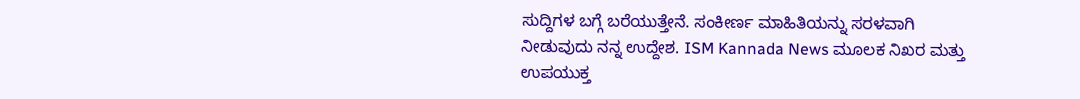ಸುದ್ದಿಗಳ ಬಗ್ಗೆ ಬರೆಯುತ್ತೇನೆ. ಸಂಕೀರ್ಣ ಮಾಹಿತಿಯನ್ನು ಸರಳವಾಗಿ ನೀಡುವುದು ನನ್ನ ಉದ್ದೇಶ. ISM Kannada News ಮೂಲಕ ನಿಖರ ಮತ್ತು ಉಪಯುಕ್ತ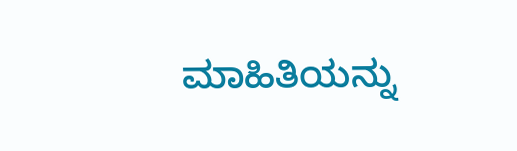ಮಾಹಿತಿಯನ್ನು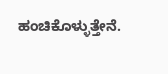ಹಂಚಿಕೊಳ್ಳುತ್ತೇನೆ.